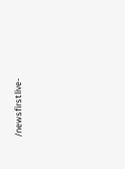/newsfirstlive-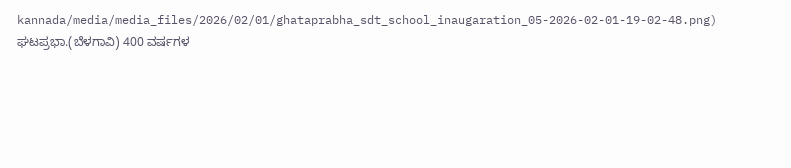kannada/media/media_files/2026/02/01/ghataprabha_sdt_school_inaugaration_05-2026-02-01-19-02-48.png)
ಘಟಪ್ರಭಾ.(ಬೆಳಗಾವಿ) 400 ವರ್ಷಗಳ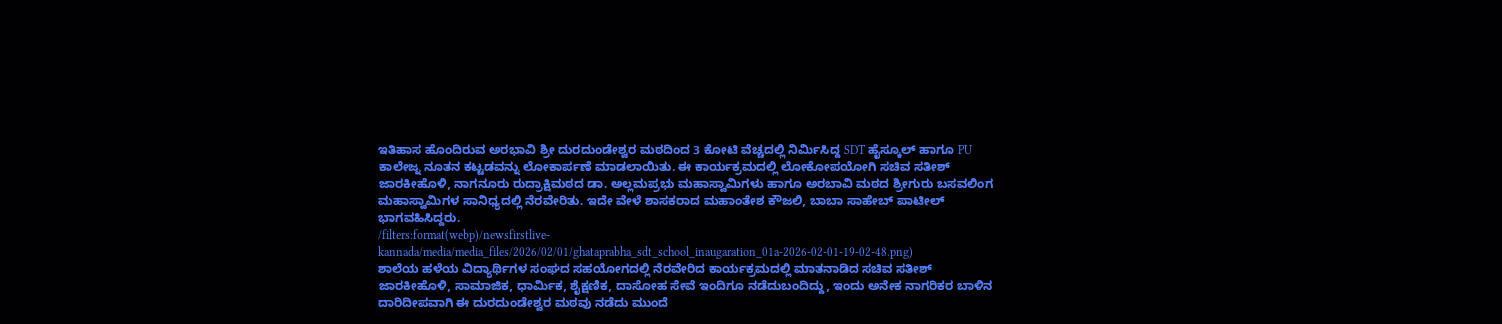ಇತಿಹಾಸ ಹೊಂದಿರುವ ಅರಭಾವಿ ಶ್ರೀ ದುರದುಂಡೇಶ್ವರ ಮಠದಿಂದ 3 ಕೋಟಿ ವೆಚ್ಚದಲ್ಲಿ ನಿರ್ಮಿಸಿದ್ದ SDT ಹೈಸ್ಕೂಲ್ ಹಾಗೂ PU ಕಾಲೇಜ್ನ ನೂತನ ಕಟ್ಟಡವನ್ನು ಲೋಕಾರ್ಪಣೆ ಮಾಡಲಾಯಿತು. ಈ ಕಾರ್ಯಕ್ರಮದಲ್ಲಿ ಲೋಕೋಪಯೋಗಿ ಸಚಿವ ಸತೀಶ್ ಜಾರಕೀಹೊಳಿ, ನಾಗನೂರು ರುದ್ರಾಕ್ಷಿಮಠದ ಡಾ. ಅಲ್ಲಮಪ್ರಭು ಮಹಾಸ್ವಾಮಿಗಳು ಹಾಗೂ ಅರಬಾವಿ ಮಠದ ಶ್ರೀಗುರು ಬಸವಲಿಂಗ ಮಹಾಸ್ವಾಮಿಗಳ ಸಾನಿಧ್ಯದಲ್ಲಿ ನೆರವೇರಿತು. ಇದೇ ವೇಳೆ ಶಾಸಕರಾದ ಮಹಾಂತೇಶ ಕೌಜಲಿ, ಬಾಬಾ ಸಾಹೇಬ್ ಪಾಟೀಲ್ ಭಾಗವಹಿಸಿದ್ದರು.
/filters:format(webp)/newsfirstlive-kannada/media/media_files/2026/02/01/ghataprabha_sdt_school_inaugaration_01a-2026-02-01-19-02-48.png)
ಶಾಲೆಯ ಹಳೆಯ ವಿದ್ಯಾರ್ಥಿಗಳ ಸಂಘದ ಸಹಯೋಗದಲ್ಲಿ ನೆರವೇರಿದ ಕಾರ್ಯಕ್ರಮದಲ್ಲಿ ಮಾತನಾಡಿದ ಸಚಿವ ಸತೀಶ್ ಜಾರಕೀಹೊಳಿ, ಸಾಮಾಜಿಕ, ಧಾರ್ಮಿಕ, ಶೈಕ್ಷಣಿಕ, ದಾಸೋಹ ಸೇವೆ ಇಂದಿಗೂ ನಡೆದುಬಂದಿದ್ದು, ಇಂದು ಅನೇಕ ನಾಗರಿಕರ ಬಾಳಿನ ದಾರಿದೀಪವಾಗಿ ಈ ದುರದುಂಡೇಶ್ವರ ಮಠವು ನಡೆದು ಮುಂದೆ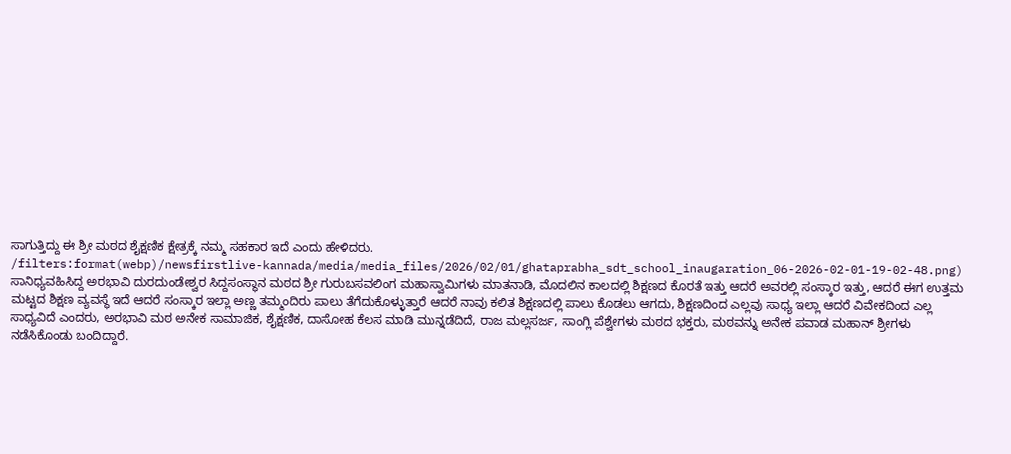ಸಾಗುತ್ತಿದ್ದು ಈ ಶ್ರೀ ಮಠದ ಶೈಕ್ಷಣಿಕ ಕ್ಷೇತ್ರಕ್ಕೆ ನಮ್ಮ ಸಹಕಾರ ಇದೆ ಎಂದು ಹೇಳಿದರು.
/filters:format(webp)/newsfirstlive-kannada/media/media_files/2026/02/01/ghataprabha_sdt_school_inaugaration_06-2026-02-01-19-02-48.png)
ಸಾನಿಧ್ಯವಹಿಸಿದ್ದ ಅರಭಾವಿ ದುರದುಂಡೇಶ್ವರ ಸಿದ್ದಸಂಸ್ಥಾನ ಮಠದ ಶ್ರೀ ಗುರುಬಸವಲಿಂಗ ಮಹಾಸ್ವಾಮಿಗಳು ಮಾತನಾಡಿ, ಮೊದಲಿನ ಕಾಲದಲ್ಲಿ ಶಿಕ್ಷಣದ ಕೊರತೆ ಇತ್ತು ಆದರೆ ಅವರಲ್ಲಿ ಸಂಸ್ಕಾರ ಇತ್ತು, ಆದರೆ ಈಗ ಉತ್ತಮ ಮಟ್ಟದ ಶಿಕ್ಷಣ ವ್ಯವಸ್ಥೆ ಇದೆ ಆದರೆ ಸಂಸ್ಕಾರ ಇಲ್ಲಾ ಅಣ್ಣ ತಮ್ಮಂದಿರು ಪಾಲು ತೆಗೆದುಕೊಳ್ಳುತ್ತಾರೆ ಆದರೆ ನಾವು ಕಲಿತ ಶಿಕ್ಷಣದಲ್ಲಿ ಪಾಲು ಕೊಡಲು ಆಗದು, ಶಿಕ್ಷಣದಿಂದ ಎಲ್ಲವು ಸಾಧ್ಯ ಇಲ್ಲಾ ಆದರೆ ವಿವೇಕದಿಂದ ಎಲ್ಲ ಸಾಧ್ಯವಿದೆ ಎಂದರು, ಅರಭಾವಿ ಮಠ ಅನೇಕ ಸಾಮಾಜಿಕ, ಶೈಕ್ಷಣಿಕ, ದಾಸೋಹ ಕೆಲಸ ಮಾಡಿ ಮುನ್ನಡೆದಿದೆ, ರಾಜ ಮಲ್ಲಸರ್ಜ, ಸಾಂಗ್ಲಿ ಪೆಶ್ವೇಗಳು ಮಠದ ಭಕ್ತರು, ಮಠವನ್ನು ಅನೇಕ ಪವಾಡ ಮಹಾನ್ ಶ್ರೀಗಳು ನಡೆಸಿಕೊಂಡು ಬಂದಿದ್ದಾರೆ.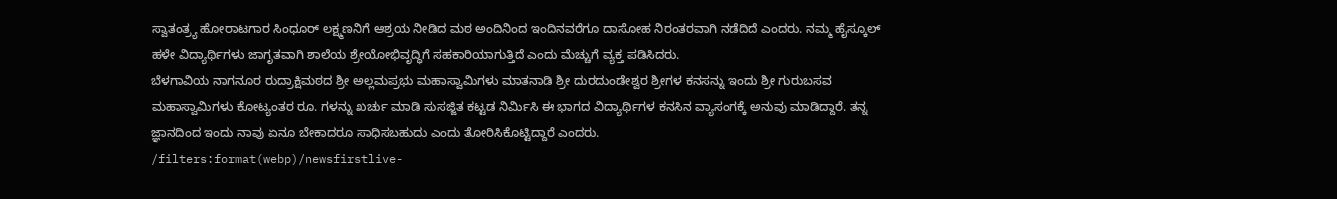ಸ್ವಾತಂತ್ರ್ಯ ಹೋರಾಟಗಾರ ಸಿಂಧೂರ್ ಲಕ್ಷ್ಮಣನಿಗೆ ಆಶ್ರಯ ನೀಡಿದ ಮಠ ಅಂದಿನಿಂದ ಇಂದಿನವರೆಗೂ ದಾಸೋಹ ನಿರಂತರವಾಗಿ ನಡೆದಿದೆ ಎಂದರು. ನಮ್ಮ ಹೈಸ್ಕೂಲ್ ಹಳೇ ವಿದ್ಯಾರ್ಥಿಗಳು ಜಾಗೃತವಾಗಿ ಶಾಲೆಯ ಶ್ರೇಯೋಭಿವೃದ್ಧಿಗೆ ಸಹಕಾರಿಯಾಗುತ್ತಿದೆ ಎಂದು ಮೆಚ್ಚುಗೆ ವ್ಯಕ್ತ ಪಡಿಸಿದರು.
ಬೆಳಗಾವಿಯ ನಾಗನೂರ ರುದ್ರಾಕ್ಷಿಮಠದ ಶ್ರೀ ಅಲ್ಲಮಪ್ರಭು ಮಹಾಸ್ವಾಮಿಗಳು ಮಾತನಾಡಿ ಶ್ರೀ ದುರದುಂಡೇಶ್ವರ ಶ್ರೀಗಳ ಕನಸನ್ನು ಇಂದು ಶ್ರೀ ಗುರುಬಸವ ಮಹಾಸ್ವಾಮಿಗಳು ಕೋಟ್ಯಂತರ ರೂ. ಗಳನ್ನು ಖರ್ಚು ಮಾಡಿ ಸುಸಜ್ಜಿತ ಕಟ್ಟಡ ನಿರ್ಮಿಸಿ ಈ ಭಾಗದ ವಿದ್ಯಾರ್ಥಿಗಳ ಕನಸಿನ ವ್ಯಾಸಂಗಕ್ಕೆ ಅನುವು ಮಾಡಿದ್ದಾರೆ. ತನ್ನ ಜ್ಞಾನದಿಂದ ಇಂದು ನಾವು ಏನೂ ಬೇಕಾದರೂ ಸಾಧಿಸಬಹುದು ಎಂದು ತೋರಿಸಿಕೊಟ್ಟಿದ್ದಾರೆ ಎಂದರು.
/filters:format(webp)/newsfirstlive-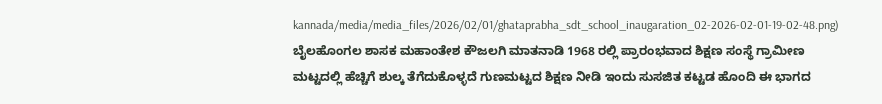kannada/media/media_files/2026/02/01/ghataprabha_sdt_school_inaugaration_02-2026-02-01-19-02-48.png)
ಬೈಲಹೊಂಗಲ ಶಾಸಕ ಮಹಾಂತೇಶ ಕೌಜಲಗಿ ಮಾತನಾಡಿ 1968 ರಲ್ಲಿ ಪ್ರಾರಂಭವಾದ ಶಿಕ್ಷಣ ಸಂಸ್ಥೆ ಗ್ರಾಮೀಣ ಮಟ್ಟದಲ್ಲಿ ಹೆಚ್ಚಿಗೆ ಶುಲ್ಕ ತೆಗೆದುಕೊಳ್ಳದೆ ಗುಣಮಟ್ಟದ ಶಿಕ್ಷಣ ನೀಡಿ ಇಂದು ಸುಸಜಿತ ಕಟ್ಟಡ ಹೊಂದಿ ಈ ಭಾಗದ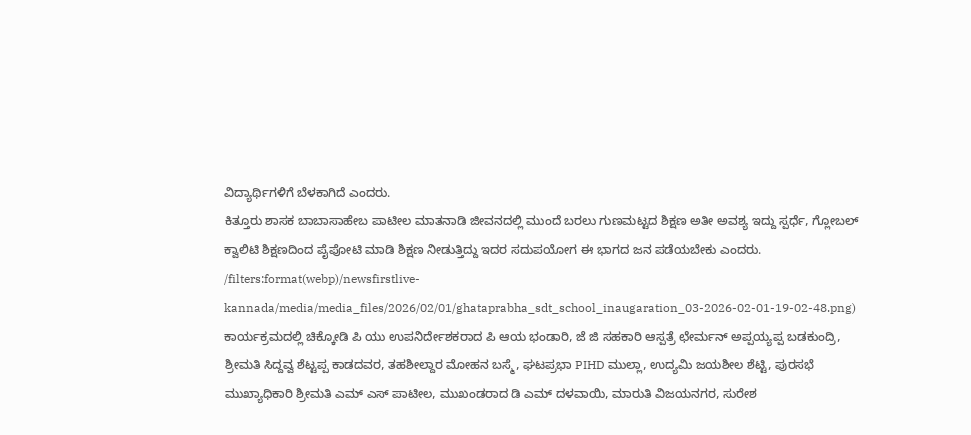ವಿದ್ಯಾರ್ಥಿಗಳಿಗೆ ಬೆಳಕಾಗಿದೆ ಎಂದರು.
ಕಿತ್ತೂರು ಶಾಸಕ ಬಾಬಾಸಾಹೇಬ ಪಾಟೀಲ ಮಾತನಾಡಿ ಜೀವನದಲ್ಲಿ ಮುಂದೆ ಬರಲು ಗುಣಮಟ್ಟದ ಶಿಕ್ಷಣ ಅತೀ ಅವಶ್ಯ ಇದ್ದು ಸ್ಪರ್ಧೆ, ಗ್ಲೋಬಲ್ ಕ್ವಾಲಿಟಿ ಶಿಕ್ಷಣದಿಂದ ಪೈಪೋಟಿ ಮಾಡಿ ಶಿಕ್ಷಣ ನೀಡುತ್ತಿದ್ದು ಇದರ ಸದುಪಯೋಗ ಈ ಭಾಗದ ಜನ ಪಡೆಯಬೇಕು ಎಂದರು.
/filters:format(webp)/newsfirstlive-kannada/media/media_files/2026/02/01/ghataprabha_sdt_school_inaugaration_03-2026-02-01-19-02-48.png)
ಕಾರ್ಯಕ್ರಮದಲ್ಲಿ ಚಿಕ್ಕೋಡಿ ಪಿ ಯು ಉಪನಿರ್ದೇಶಕರಾದ ಪಿ ಆಯ ಭಂಡಾರಿ, ಜೆ ಜಿ ಸಹಕಾರಿ ಆಸ್ಪತ್ರೆ ಛೇರ್ಮನ್ ಅಪ್ಪಯ್ಯಪ್ಪ ಬಡಕುಂದ್ರಿ, ಶ್ರೀಮತಿ ಸಿದ್ದವ್ವ ಶೆಟ್ಟಪ್ಪ ಕಾಡದವರ, ತಹಶೀಲ್ದಾರ ಮೋಹನ ಬಸ್ಮೆ, ಘಟಪ್ರಭಾ PIHD ಮುಲ್ಲಾ, ಉದ್ಯಮಿ ಜಯಶೀಲ ಶೆಟ್ಟಿ, ಪುರಸಭೆ ಮುಖ್ಯಾಧಿಕಾರಿ ಶ್ರೀಮತಿ ಎಮ್ ಎಸ್ ಪಾಟೀಲ, ಮುಖಂಡರಾದ ಡಿ ಎಮ್ ದಳವಾಯಿ, ಮಾರುತಿ ವಿಜಯನಗರ, ಸುರೇಶ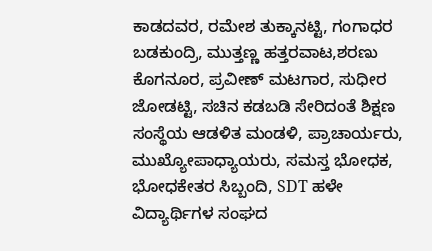ಕಾಡದವರ, ರಮೇಶ ತುಕ್ಕಾನಟ್ಟಿ, ಗಂಗಾಧರ ಬಡಕುಂದ್ರಿ, ಮುತ್ತಣ್ಣ ಹತ್ತರವಾಟ,ಶರಣು ಕೊಗನೂರ, ಪ್ರವೀಣ್ ಮಟಗಾರ, ಸುಧೀರ ಜೋಡಟ್ಟಿ, ಸಚಿನ ಕಡಬಡಿ ಸೇರಿದಂತೆ ಶಿಕ್ಷಣ ಸಂಸ್ಥೆಯ ಆಡಳಿತ ಮಂಡಳಿ, ಪ್ರಾಚಾರ್ಯರು, ಮುಖ್ಯೋಪಾಧ್ಯಾಯರು, ಸಮಸ್ತ ಭೋಧಕ, ಭೋಧಕೇತರ ಸಿಬ್ಬಂದಿ, SDT ಹಳೇ ವಿದ್ಯಾರ್ಥಿಗಳ ಸಂಘದ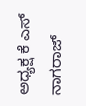ಅಧ್ಯಕ್ಷ ಕೆ ಎಸ್ ನಾಗರಾಜ್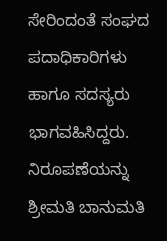ಸೇರಿಂದಂತೆ ಸಂಘದ ಪದಾಧಿಕಾರಿಗಳು ಹಾಗೂ ಸದಸ್ಯರು ಭಾಗವಹಿಸಿದ್ದರು. ನಿರೂಪಣೆಯನ್ನು ಶ್ರೀಮತಿ ಬಾನುಮತಿ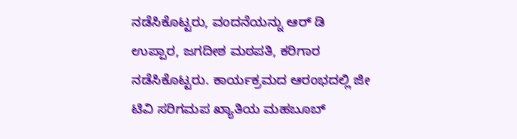ನಡೆಸಿಕೊಟ್ಟರು, ವಂದನೆಯನ್ನು ಆರ್ ಡಿ ಉಪ್ಪಾರ, ಜಗದೀಶ ಮಠಪತಿ, ಕರಿಗಾರ ನಡೆಸಿಕೊಟ್ಟರು. ಕಾರ್ಯಕ್ರಮದ ಆರಂಭದಲ್ಲಿ ಜೀ ಟಿವಿ ಸರಿಗಮಪ ಖ್ಯಾತಿಯ ಮಹಬೂಬ್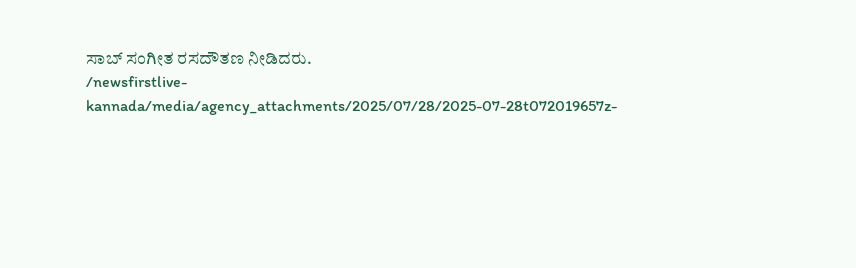ಸಾಬ್ ಸಂಗೀತ ರಸದೌತಣ ನೀಡಿದರು.
/newsfirstlive-kannada/media/agency_attachments/2025/07/28/2025-07-28t072019657z-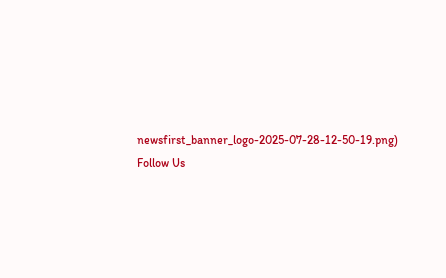newsfirst_banner_logo-2025-07-28-12-50-19.png)
Follow Us